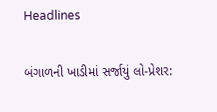Headlines

બંગાળની ખાડીમાં સર્જાયું લો-પ્રેશર: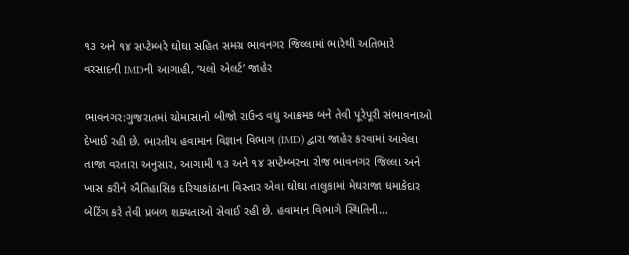૧૩ અને ૧૪ સપ્ટેમ્બરે ઘોઘા સહિત સમગ્ર ભાવનગર જિલ્લામાં ભારેથી અતિભારે વરસાદની IMDની આગાહી, ‘યલો એલર્ટ’ જાહેર

ભાવનગર:ગુજરાતમાં ચોમાસાનો બીજો રાઉન્ડ વધુ આક્રમક બને તેવી પૂરેપૂરી સંભાવનાઓ દેખાઈ રહી છે. ભારતીય હવામાન વિજ્ઞાન વિભાગ (IMD) દ્વારા જાહેર કરવામાં આવેલા તાજા વરતારા અનુસાર, આગામી ૧૩ અને ૧૪ સપ્ટેમ્બરના રોજ ભાવનગર જિલ્લા અને ખાસ કરીને ઐતિહાસિક દરિયાકાંઠાના વિસ્તાર એવા ઘોઘા તાલુકામાં મેઘરાજા ધમાકેદાર બેટિંગ કરે તેવી પ્રબળ શક્યતાઓ સેવાઈ રહી છે. હવામાન વિભાગે સ્થિતિની…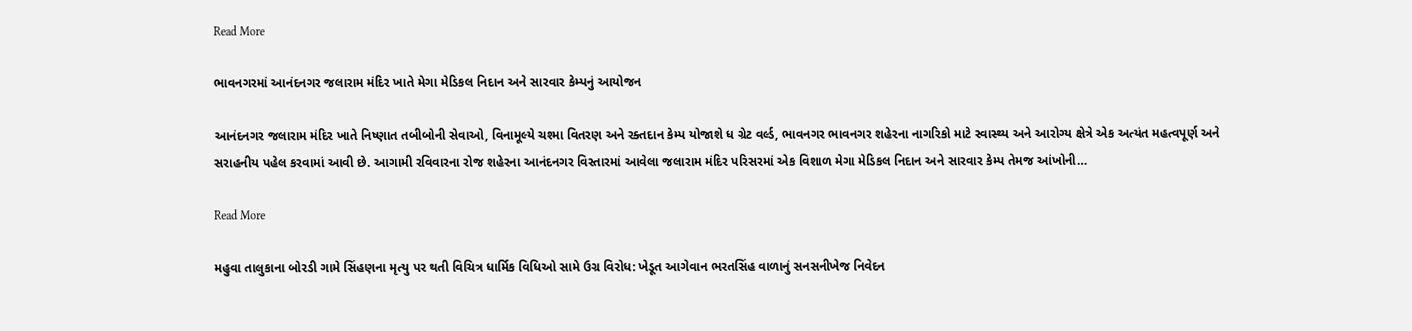Read More

ભાવનગરમાં આનંદનગર જલારામ મંદિર ખાતે મેગા મેડિકલ નિદાન અને સારવાર કેમ્પનું આયોજન

આનંદનગર જલારામ મંદિર ખાતે નિષ્ણાત તબીબોની સેવાઓ, વિનામૂલ્યે ચશ્મા વિતરણ અને રક્તદાન કેમ્પ યોજાશે ધ ગ્રેટ વર્લ્ડ, ભાવનગર ભાવનગર શહેરના નાગરિકો માટે સ્વાસ્થ્ય અને આરોગ્ય ક્ષેત્રે એક અત્યંત મહત્વપૂર્ણ અને સરાહનીય પહેલ કરવામાં આવી છે. આગામી રવિવારના રોજ શહેરના આનંદનગર વિસ્તારમાં આવેલા જલારામ મંદિર પરિસરમાં એક વિશાળ મેગા મેડિકલ નિદાન અને સારવાર કેમ્પ તેમજ આંખોની…

Read More

મહુવા તાલુકાના બોરડી ગામે સિંહણના મૃત્યુ પર થતી વિચિત્ર ધાર્મિક વિધિઓ સામે ઉગ્ર વિરોધ: ખેડૂત આગેવાન ભરતસિંહ વાળાનું સનસનીખેજ નિવેદન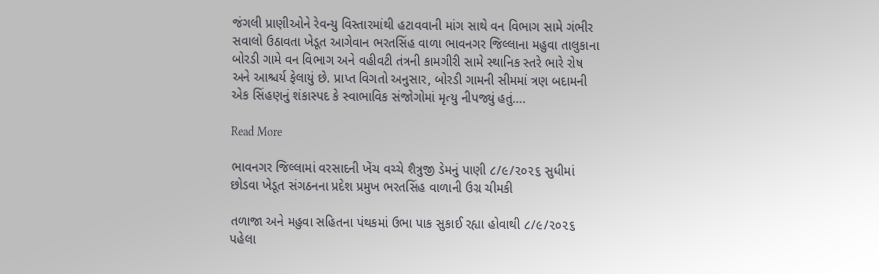જંગલી પ્રાણીઓને રેવન્યુ વિસ્તારમાંથી હટાવવાની માંગ સાથે વન વિભાગ સામે ગંભીર સવાલો ઉઠાવતા ખેડૂત આગેવાન ભરતસિંહ વાળા ભાવનગર જિલ્લાના મહુવા તાલુકાના બોરડી ગામે વન વિભાગ અને વહીવટી તંત્રની કામગીરી સામે સ્થાનિક સ્તરે ભારે રોષ અને આશ્ચર્ય ફેલાયું છે. પ્રાપ્ત વિગતો અનુસાર, બોરડી ગામની સીમમાં ત્રણ બદામની એક સિંહણનું શંકાસ્પદ કે સ્વાભાવિક સંજોગોમાં મૃત્યુ નીપજ્યું હતું….

Read More

ભાવનગર જિલ્લામાં વરસાદની ખેંચ વચ્ચે શૈત્રુજી ડેમનું પાણી ૮/૯/૨૦૨૬ સુધીમાં છોડવા ખેડૂત સંગઠનના પ્રદેશ પ્રમુખ ભરતસિંહ વાળાની ઉગ્ર ચીમકી

તળાજા અને મહુવા સહિતના પંથકમાં ઉભા પાક સુકાઈ રહ્યા હોવાથી ૮/૯/૨૦૨૬ પહેલા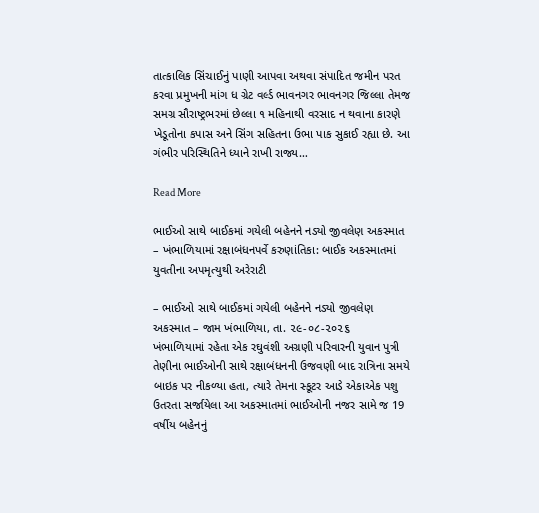તાત્કાલિક સિંચાઈનું પાણી આપવા અથવા સંપાદિત જમીન પરત કરવા પ્રમુખની માંગ ધ ગ્રેટ વર્લ્ડ ભાવનગર ભાવનગર જિલ્લા તેમજ સમગ્ર સૌરાષ્ટ્રભરમાં છેલ્લા ૧ મહિનાથી વરસાદ ન થવાના કારણે ખેડૂતોના કપાસ અને સિંગ સહિતના ઉભા પાક સુકાઈ રહ્યા છે. આ ગંભીર પરિસ્થિતિને ધ્યાને રાખી રાજ્ય…

Read More

ભાઈઓ સાથે બાઈકમાં ગયેલી બહેનને નડ્યો જીવલેણ અકસ્માત – ખંભાળિયામાં રક્ષાબંધનપર્વે કરુણાંતિકા: બાઈક અકસ્માતમાં યુવતીના અપમૃત્યુથી અરેરાટી

– ભાઈઓ સાથે બાઈકમાં ગયેલી બહેનને નડ્યો જીવલેણ અકસ્માત – જામ ખંભાળિયા, તા. ૨૯-૦૮-૨૦૨૬        ખંભાળિયામાં રહેતા એક રઘુવંશી અગ્રણી પરિવારની યુવાન પુત્રી તેણીના ભાઈઓની સાથે રક્ષાબંધનની ઉજવણી બાદ રાત્રિના સમયે બાઇક પર નીકળ્યા હતા, ત્યારે તેમના સ્કૂટર આડે એકાએક પશુ ઉતરતા સર્જાયેલા આ અકસ્માતમાં ભાઈઓની નજર સામે જ 19 વર્ષીય બહેનનું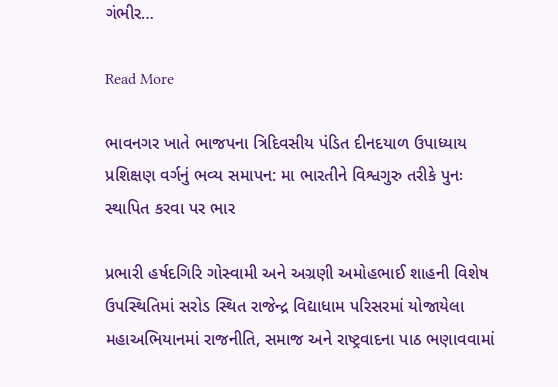ગંભીર…

Read More

ભાવનગર ખાતે ભાજપના ત્રિદિવસીય પંડિત દીનદયાળ ઉપાધ્યાય પ્રશિક્ષણ વર્ગનું ભવ્ય સમાપન: મા ભારતીને વિશ્વગુરુ તરીકે પુનઃ સ્થાપિત કરવા પર ભાર

પ્રભારી હર્ષદગિરિ ગોસ્વામી અને અગ્રણી અમોહભાઈ શાહની વિશેષ ઉપસ્થિતિમાં સરોડ સ્થિત રાજેન્દ્ર વિદ્યાધામ પરિસરમાં યોજાયેલા મહાઅભિયાનમાં રાજનીતિ, સમાજ અને રાષ્ટ્રવાદના પાઠ ભણાવવામાં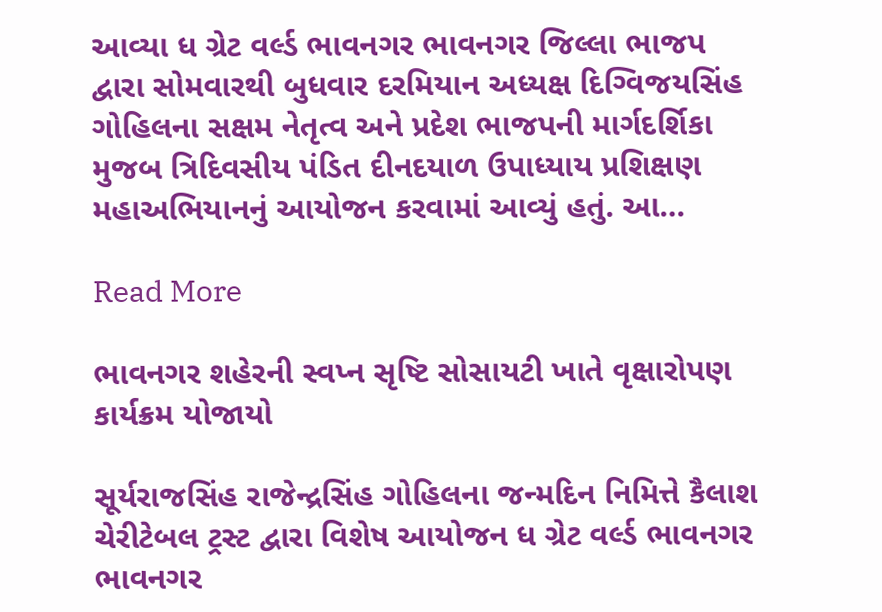આવ્યા ધ ગ્રેટ વર્લ્ડ ભાવનગર ભાવનગર જિલ્લા ભાજપ દ્વારા સોમવારથી બુધવાર દરમિયાન અધ્યક્ષ દિગ્વિજયસિંહ ગોહિલના સક્ષમ નેતૃત્વ અને પ્રદેશ ભાજપની માર્ગદર્શિકા મુજબ ત્રિદિવસીય પંડિત દીનદયાળ ઉપાધ્યાય પ્રશિક્ષણ મહાઅભિયાનનું આયોજન કરવામાં આવ્યું હતું. આ…

Read More

ભાવનગર શહેરની સ્વપ્ન સૃષ્ટિ સોસાયટી ખાતે વૃક્ષારોપણ કાર્યક્રમ યોજાયો

સૂર્યરાજસિંહ રાજેન્દ્રસિંહ ગોહિલના જન્મદિન નિમિત્તે કૈલાશ ચેરીટેબલ ટ્રસ્ટ દ્વારા વિશેષ આયોજન ધ ગ્રેટ વર્લ્ડ ભાવનગર ભાવનગર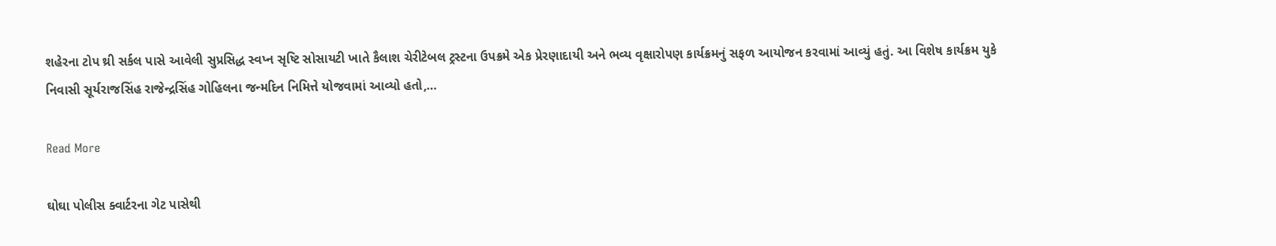શહેરના ટોપ થ્રી સર્કલ પાસે આવેલી સુપ્રસિદ્ધ સ્વપ્ન સૃષ્ટિ સોસાયટી ખાતે કૈલાશ ચેરીટેબલ ટ્રસ્ટના ઉપક્રમે એક પ્રેરણાદાયી અને ભવ્ય વૃક્ષારોપણ કાર્યક્રમનું સફળ આયોજન કરવામાં આવ્યું હતું. આ વિશેષ કાર્યક્રમ યુકે નિવાસી સૂર્યરાજસિંહ રાજેન્દ્રસિંહ ગોહિલના જન્મદિન નિમિત્તે યોજવામાં આવ્યો હતો,…

Read More

ઘોઘા પોલીસ ક્વાર્ટરના ગેટ પાસેથી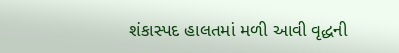શંકાસ્પદ હાલતમાં મળી આવી વૃદ્ધની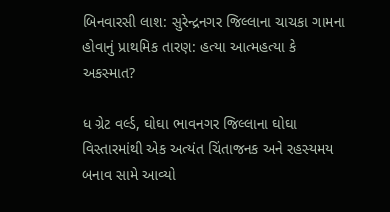બિનવારસી લાશ: સુરેન્દ્રનગર જિલ્લાના ચાચકા ગામના હોવાનું પ્રાથમિક તારણ: હત્યા આત્મહત્યા કે અકસ્માત?

ધ ગ્રેટ વર્લ્ડ, ઘોઘા ભાવનગર જિલ્લાના ઘોઘા વિસ્તારમાંથી એક અત્યંત ચિંતાજનક અને રહસ્યમય બનાવ સામે આવ્યો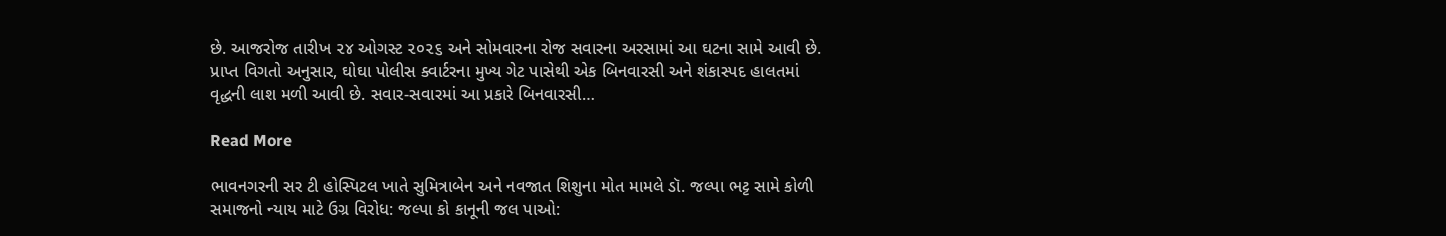છે. આજરોજ તારીખ ૨૪ ઓગસ્ટ ૨૦૨૬ અને સોમવારના રોજ સવારના અરસામાં આ ઘટના સામે આવી છે. પ્રાપ્ત વિગતો અનુસાર, ઘોઘા પોલીસ ક્વાર્ટરના મુખ્ય ગેટ પાસેથી એક બિનવારસી અને શંકાસ્પદ હાલતમાં વૃદ્ધની લાશ મળી આવી છે. સવાર-સવારમાં આ પ્રકારે બિનવારસી…

Read More

ભાવનગરની સર ટી હોસ્પિટલ ખાતે સુમિત્રાબેન અને નવજાત શિશુના મોત મામલે ડૉ. જલ્પા ભટ્ટ સામે કોળી સમાજનો ન્યાય માટે ઉગ્ર વિરોધ: જલ્પા કો કાનૂની જલ પાઓ: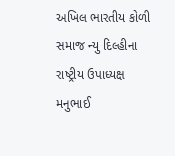અખિલ ભારતીય કોળી સમાજ ન્યુ દિલ્હીના રાષ્ટ્રીય ઉપાધ્યક્ષ મનુભાઈ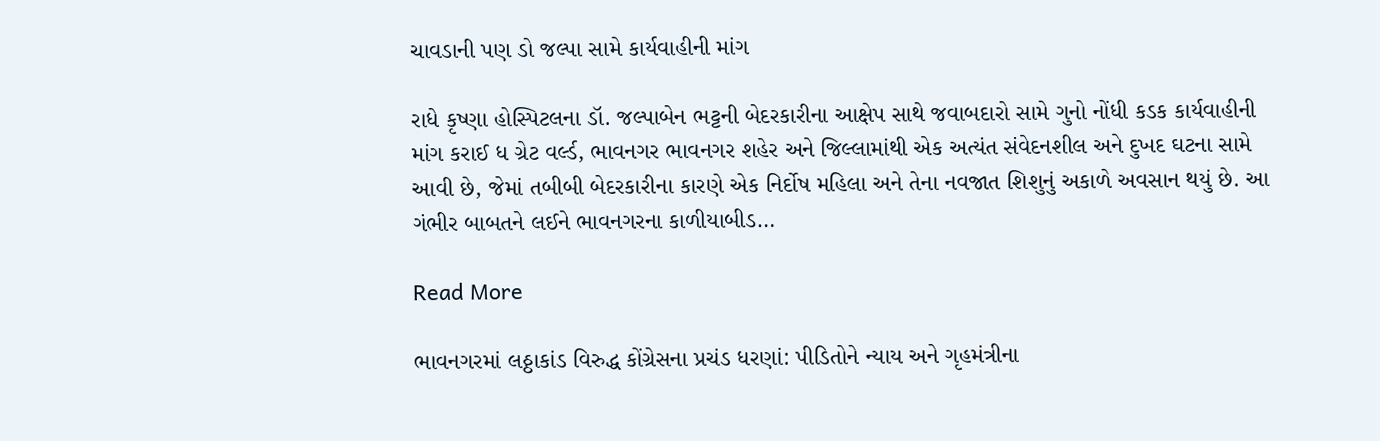ચાવડાની પણ ડો જલ્પા સામે કાર્યવાહીની માંગ

રાધે કૃષ્ણા હોસ્પિટલના ડૉ. જલ્પાબેન ભટ્ટની બેદરકારીના આક્ષેપ સાથે જવાબદારો સામે ગુનો નોંધી કડક કાર્યવાહીની માંગ કરાઈ ધ ગ્રેટ વર્લ્ડ, ભાવનગર ભાવનગર શહેર અને જિલ્લામાંથી એક અત્યંત સંવેદનશીલ અને દુખદ ઘટના સામે આવી છે, જેમાં તબીબી બેદરકારીના કારણે એક નિર્દોષ મહિલા અને તેના નવજાત શિશુનું અકાળે અવસાન થયું છે. આ ગંભીર બાબતને લઈને ભાવનગરના કાળીયાબીડ…

Read More

ભાવનગરમાં લઠ્ઠાકાંડ વિરુદ્ધ કોંગ્રેસના પ્રચંડ ધરણાં: પીડિતોને ન્યાય અને ગૃહમંત્રીના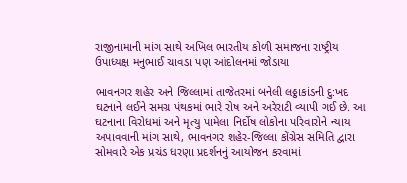રાજીનામાની માંગ સાથે અખિલ ભારતીય કોળી સમાજના રાષ્ટ્રીય ઉપાધ્યક્ષ મનુભાઈ ચાવડા પણ આંદોલનમાં જોડાયા

ભાવનગર શહેર અને જિલ્લામાં તાજેતરમાં બનેલી લઠ્ઠાકાંડની દુ:ખદ ઘટનાને લઈને સમગ્ર પંથકમાં ભારે રોષ અને અરેરાટી વ્યાપી ગઈ છે. આ ઘટનાના વિરોધમાં અને મૃત્યુ પામેલા નિર્દોષ લોકોના પરિવારોને ન્યાય અપાવવાની માંગ સાથે, ભાવનગર શહેર-જિલ્લા કોંગ્રેસ સમિતિ દ્વારા સોમવારે એક પ્રચંડ ધરણા પ્રદર્શનનું આયોજન કરવામાં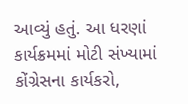આવ્યું હતું. આ ધરણાં કાર્યક્રમમાં મોટી સંખ્યામાં કોંગ્રેસના કાર્યકરો,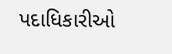પદાધિકારીઓ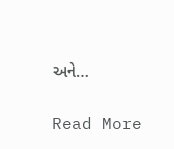અને…

Read More